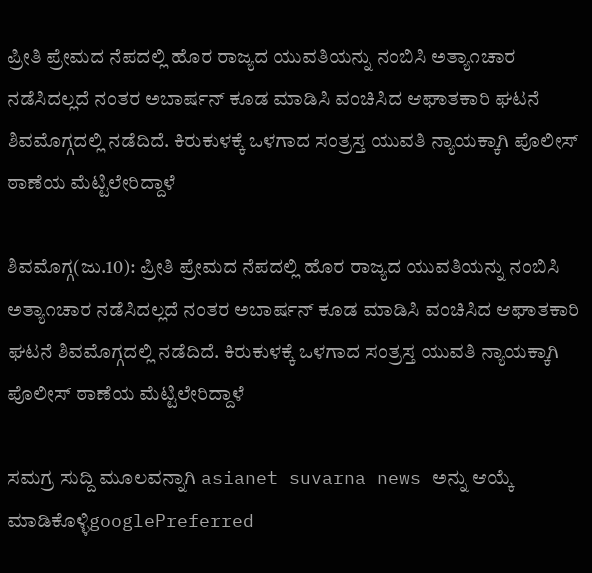ಪ್ರೀತಿ ಪ್ರೇಮದ ನೆಪದಲ್ಲಿ ಹೊರ ರಾಜ್ಯದ ಯುವತಿಯನ್ನು ನಂಬಿಸಿ ಅತ್ಯಾ೧ಚಾರ ನಡೆಸಿದಲ್ಲದೆ ನಂತರ ಅಬಾರ್ಷನ್ ಕೂಡ ಮಾಡಿಸಿ ವಂಚಿಸಿದ ಆಘಾತಕಾರಿ ಘಟನೆ ಶಿವಮೊಗ್ಗದಲ್ಲಿ ನಡೆದಿದೆ. ಕಿರುಕುಳಕ್ಕೆ ಒಳಗಾದ ಸಂತ್ರಸ್ತ ಯುವತಿ ನ್ಯಾಯಕ್ಕಾಗಿ ಪೊಲೀಸ್ ಠಾಣೆಯ ಮೆಟ್ಟಿಲೇರಿದ್ದಾಳೆ

ಶಿವಮೊಗ್ಗ(ಜು.10): ಪ್ರೀತಿ ಪ್ರೇಮದ ನೆಪದಲ್ಲಿ ಹೊರ ರಾಜ್ಯದ ಯುವತಿಯನ್ನು ನಂಬಿಸಿ ಅತ್ಯಾ೧ಚಾರ ನಡೆಸಿದಲ್ಲದೆ ನಂತರ ಅಬಾರ್ಷನ್ ಕೂಡ ಮಾಡಿಸಿ ವಂಚಿಸಿದ ಆಘಾತಕಾರಿ ಘಟನೆ ಶಿವಮೊಗ್ಗದಲ್ಲಿ ನಡೆದಿದೆ. ಕಿರುಕುಳಕ್ಕೆ ಒಳಗಾದ ಸಂತ್ರಸ್ತ ಯುವತಿ ನ್ಯಾಯಕ್ಕಾಗಿ ಪೊಲೀಸ್ ಠಾಣೆಯ ಮೆಟ್ಟಿಲೇರಿದ್ದಾಳೆ

ಸಮಗ್ರ ಸುದ್ದಿ ಮೂಲವನ್ನಾಗಿ asianet suvarna news ಅನ್ನು ಆಯ್ಕೆ ಮಾಡಿಕೊಳ್ಳಿgooglePreferred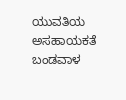ಯುವತಿಯ ಅಸಹಾಯಕತೆ ಬಂಡವಾಳ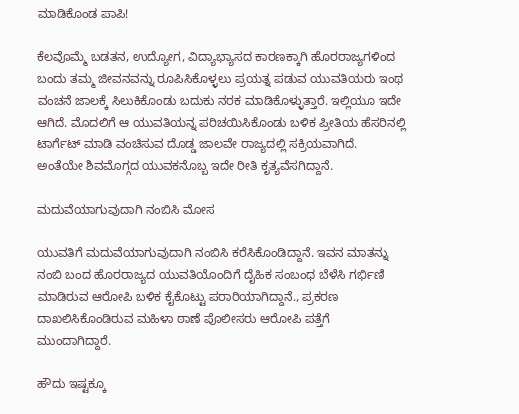ಮಾಡಿಕೊಂಡ ಪಾಪಿ!

ಕೆಲವೊಮ್ಮೆ ಬಡತನ, ಉದ್ಯೋಗ, ವಿದ್ಯಾಭ್ಯಾಸದ ಕಾರಣಕ್ಕಾಗಿ ಹೊರರಾಜ್ಯಗಳಿಂದ ಬಂದು ತಮ್ಮ ಜೀವನವನ್ನು ರೂಪಿಸಿಕೊಳ್ಳಲು ಪ್ರಯತ್ನ ಪಡುವ ಯುವತಿಯರು ಇಂಥ ವಂಚನೆ ಜಾಲಕ್ಕೆ ಸಿಲುಕಿಕೊಂಡು ಬದುಕು ನರಕ ಮಾಡಿಕೊಳ್ಳುತ್ತಾರೆ. ಇಲ್ಲಿಯೂ ಇದೇ ಆಗಿದೆ. ಮೊದಲಿಗೆ ಆ ಯುವತಿಯನ್ನ ಪರಿಚಯಿಸಿಕೊಂಡು ಬಳಿಕ ಪ್ರೀತಿಯ ಹೆಸರಿನಲ್ಲಿ ಟಾರ್ಗೆಟ್ ಮಾಡಿ ವಂಚಿಸುವ ದೊಡ್ಡ ಜಾಲವೇ ರಾಜ್ಯದಲ್ಲಿ ಸಕ್ರಿಯವಾಗಿದೆ. ಅಂತೆಯೇ ಶಿವಮೊಗ್ಗದ ಯುವಕನೊಬ್ಬ ಇದೇ ರೀತಿ ಕೃತ್ಯವೆಸಗಿದ್ದಾನೆ.

ಮದುವೆಯಾಗುವುದಾಗಿ ನಂಬಿಸಿ ಮೋಸ

ಯುವತಿಗೆ ಮದುವೆಯಾಗುವುದಾಗಿ ನಂಬಿಸಿ ಕರೆಸಿಕೊಂಡಿದ್ದಾನೆ. ಇವನ ಮಾತನ್ನು ನಂಬಿ ಬಂದ ಹೊರರಾಜ್ಯದ ಯುವತಿಯೊಂದಿಗೆ ದೈಹಿಕ ಸಂಬಂಧ ಬೆಳೆಸಿ ಗರ್ಭಿಣಿ ಮಾಡಿರುವ ಆರೋಪಿ ಬಳಿಕ ಕೈಕೊಟ್ಟು ಪರಾರಿಯಾಗಿದ್ದಾನೆ., ಪ್ರಕರಣ ದಾಖಲಿಸಿಕೊಂಡಿರುವ ಮಹಿಳಾ ಠಾಣೆ ಪೊಲೀಸರು ಆರೋಪಿ ಪತ್ತೆಗೆ ಮುಂದಾಗಿದ್ದಾರೆ.

ಹೌದು ಇಷ್ಟಕ್ಕೂ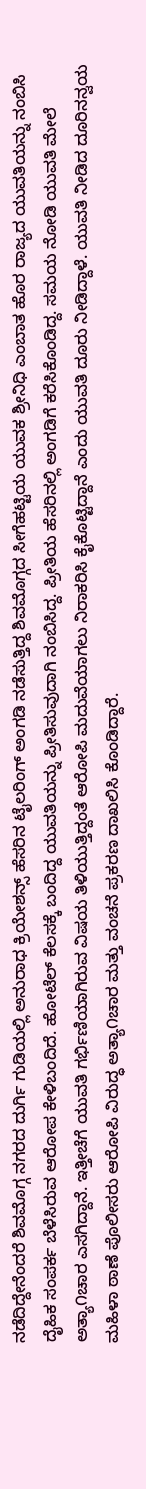ನಡೆದಿದ್ದೇನೆಂದರೆ ಶಿವಮೊಗ್ಗ ನಗರದ ದುರ್ಗಿ ಗುಡಿಯಲ್ಲಿ ಅನುರಾಧ ಕ್ರಿಯೇಶನ್ಸ್ ಹೆಸರಿನ ಟೈಲರಿಂಗ್ ಅಂಗಡಿ ನಡೆಸುತ್ತಿದ್ದ ಶಿವಮೊಗ್ಗದ ಸೀಗೆಹಟ್ಟಿಯ ಯುವಕ ಶ್ರೀನಿಧಿ ಎಂಬಾತ ಹೊರ ರಾಜ್ಯದ ಯುವತಿಯನ್ನು ನಂಬಿಸಿ ದೈಹಿಕ ಸಂಪರ್ಕ ಬೆಳೆಸಿರುವ ಆರೋಪ ಕೇಳಿಬಂದಿದೆ. ಹೋಟೆಲ್ ಕೆಲಸಕ್ಕೆ ಬಂದಿದ್ದ ಯುವತಿಯನ್ನು ಪ್ರೀತಿಸುವುದಾಗಿ ನಂಬಿಸಿದ್ದ. ಪ್ರೀತಿಯ ಹೆಸರಿನಲ್ಲಿ ಅಂಗಡಿಗೆ ಕರೆಸಿಕೊಂಡಿದ್ದ. ಸಮಯ ನೋಡಿ ಯುವತಿ ಮೇಲೆ ಅತ್ಯಾ೧ಚಾರ ಎಸಗಿದ್ದಾನೆ. ಇತ್ತೀಚೆಗೆ ಯುವತಿ ಗರ್ಭಿಣಿಯಾಗಿರುವ ವಿಷಯ ತಿಳಿಯುತ್ತಿದ್ದಂತೆ ಆರೋಪಿ ಮದುವೆಯಾಗಲು ನಿರಾಕರಿಸಿ ಕೈಕೊಟ್ಟಿದ್ದಾನೆ ಎಂದು ಯುವತಿ ದೂರು ನೀಡಿದ್ದಾಳೆ. ಯುವತಿ ನೀಡಿದ ದೂರಿನನ್ವಯ ಮಹಿಳಾ ಠಾಣೆ ಪೊಲೀಸರು ಆರೋಪಿ ವಿರುದ್ಧ ಅತ್ಯಾ೧ಚಾರ ಮತ್ತು ವಂಚನೆ ಪ್ರಕರಣ ದಾಖಲಿಸಿ ಕೊಂಡಿದ್ದಾರೆ.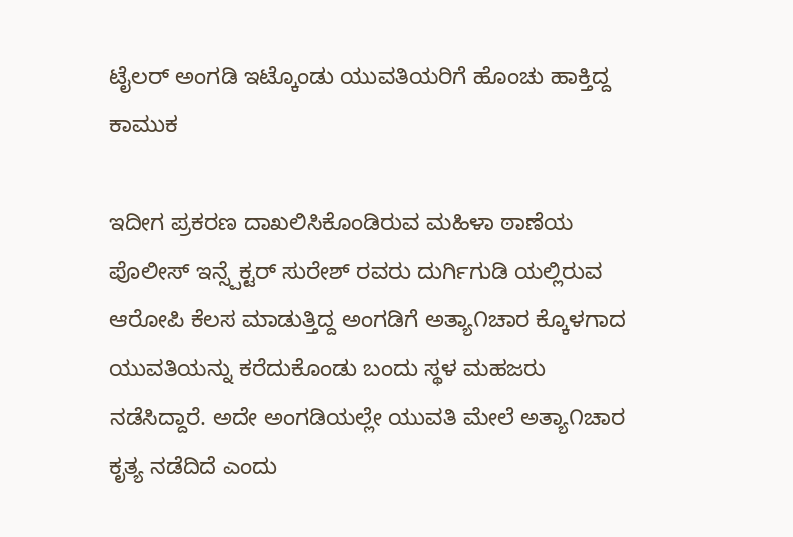ಟೈಲರ್ ಅಂಗಡಿ ಇಟ್ಕೊಂಡು ಯುವತಿಯರಿಗೆ ಹೊಂಚು ಹಾಕ್ತಿದ್ದ ಕಾಮುಕ

ಇದೀಗ ಪ್ರಕರಣ ದಾಖಲಿಸಿಕೊಂಡಿರುವ ಮಹಿಳಾ ಠಾಣೆಯ ಪೊಲೀಸ್ ಇನ್ಸ್ಪೆಕ್ಟರ್ ಸುರೇಶ್ ರವರು ದುರ್ಗಿಗುಡಿ ಯಲ್ಲಿರುವ ಆರೋಪಿ ಕೆಲಸ ಮಾಡುತ್ತಿದ್ದ ಅಂಗಡಿಗೆ ಅತ್ಯಾ೧ಚಾರ ಕ್ಕೊಳಗಾದ ಯುವತಿಯನ್ನು ಕರೆದುಕೊಂಡು ಬಂದು ಸ್ಥಳ ಮಹಜರು ನಡೆಸಿದ್ದಾರೆ. ಅದೇ ಅಂಗಡಿಯಲ್ಲೇ ಯುವತಿ ಮೇಲೆ ಅತ್ಯಾ೧ಚಾರ ಕೃತ್ಯ ನಡೆದಿದೆ ಎಂದು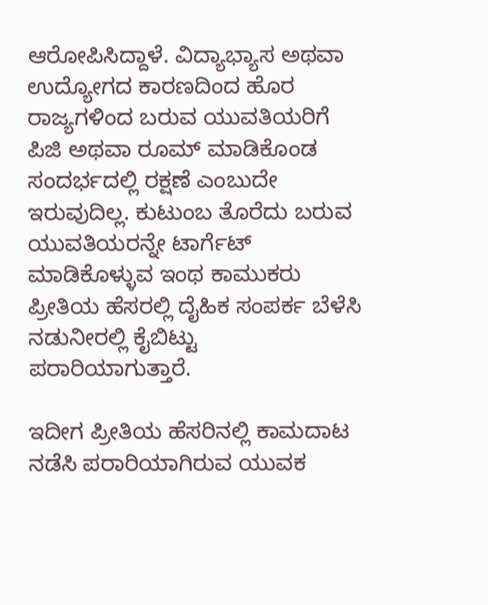ಆರೋಪಿಸಿದ್ದಾಳೆ. ವಿದ್ಯಾಭ್ಯಾಸ ಅಥವಾ ಉದ್ಯೋಗದ ಕಾರಣದಿಂದ ಹೊರ ರಾಜ್ಯಗಳಿಂದ ಬರುವ ಯುವತಿಯರಿಗೆ ಪಿಜಿ ಅಥವಾ ರೂಮ್ ಮಾಡಿಕೊಂಡ ಸಂದರ್ಭದಲ್ಲಿ ರಕ್ಷಣೆ ಎಂಬುದೇ ಇರುವುದಿಲ್ಲ. ಕುಟುಂಬ ತೊರೆದು ಬರುವ ಯುವತಿಯರನ್ನೇ ಟಾರ್ಗೆಟ್ ಮಾಡಿಕೊಳ್ಳುವ ಇಂಥ ಕಾಮುಕರು ಪ್ರೀತಿಯ ಹೆಸರಲ್ಲಿ ದೈಹಿಕ ಸಂಪರ್ಕ ಬೆಳೆಸಿ ನಡುನೀರಲ್ಲಿ ಕೈಬಿಟ್ಟು ಪರಾರಿಯಾಗುತ್ತಾರೆ.

ಇದೀಗ ಪ್ರೀತಿಯ ಹೆಸರಿನಲ್ಲಿ ಕಾಮದಾಟ ನಡೆಸಿ ಪರಾರಿಯಾಗಿರುವ ಯುವಕ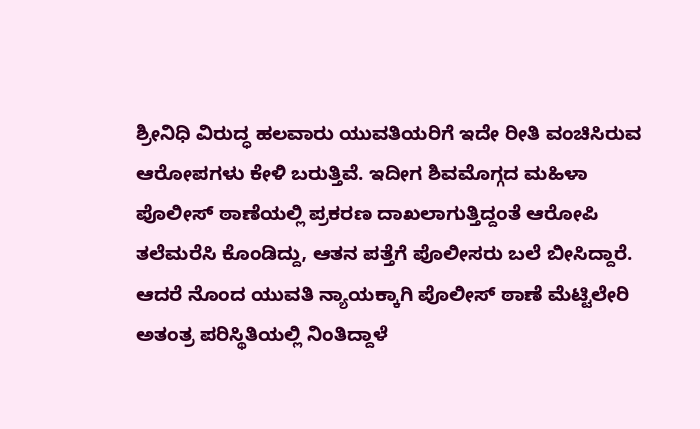ಶ್ರೀನಿಧಿ ವಿರುದ್ಧ ಹಲವಾರು ಯುವತಿಯರಿಗೆ ಇದೇ ರೀತಿ ವಂಚಿಸಿರುವ ಆರೋಪಗಳು ಕೇಳಿ ಬರುತ್ತಿವೆ. ಇದೀಗ ಶಿವಮೊಗ್ಗದ ಮಹಿಳಾ ಪೊಲೀಸ್ ಠಾಣೆಯಲ್ಲಿ ಪ್ರಕರಣ ದಾಖಲಾಗುತ್ತಿದ್ದಂತೆ ಆರೋಪಿ ತಲೆಮರೆಸಿ ಕೊಂಡಿದ್ದು, ಆತನ ಪತ್ತೆಗೆ ಪೊಲೀಸರು ಬಲೆ ಬೀಸಿದ್ದಾರೆ. ಆದರೆ ನೊಂದ ಯುವತಿ ನ್ಯಾಯಕ್ಕಾಗಿ ಪೊಲೀಸ್ ಠಾಣೆ ಮೆಟ್ಟಿಲೇರಿ ಅತಂತ್ರ ಪರಿಸ್ಥಿತಿಯಲ್ಲಿ ನಿಂತಿದ್ದಾಳೆ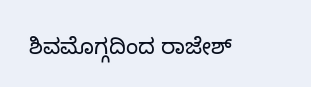ಶಿವಮೊಗ್ಗದಿಂದ ರಾಜೇಶ್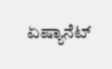ಏಷ್ಯಾನೆಟ್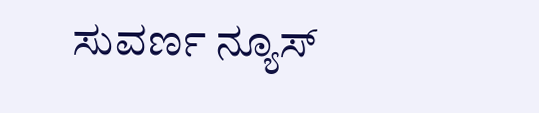ಸುವರ್ಣ ನ್ಯೂಸ್